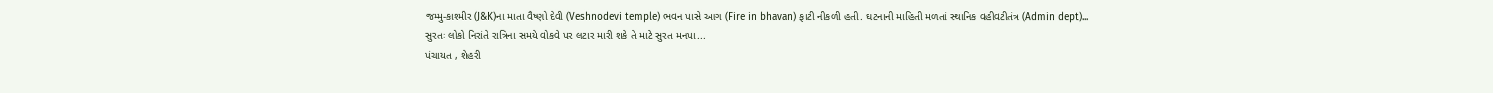જમ્મુ-કાશ્મીર (J&K)ના માતા વૈષ્ણો દેવી (Veshnodevi temple) ભવન પાસે આગ (Fire in bhavan) ફાટી નીકળી હતી. ઘટનાની માહિતી મળતાં સ્થાનિક વહીવટીતંત્ર (Admin dept)...
સુરતઃ લોકો નિરાંતે રાત્રિના સમયે વોકવે પર લટાર મારી શકે તે માટે સુરત મનપા...
પંચાયત , શેહરી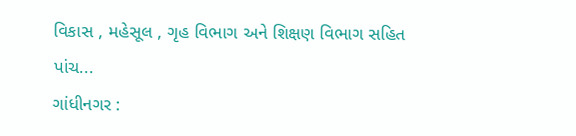વિકાસ , મહેસૂલ , ગૃહ વિભાગ અને શિક્ષણ વિભાગ સહિત પાંચ...
ગાંધીનગર :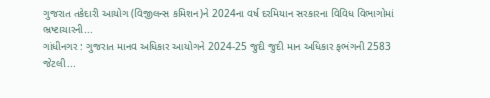ગુજરાત તકેદારી આયોગ (વિજીલન્સ કમિશન)ને 2024ના વર્ષ દરમિયાન સરકારના વિવિધ વિભાગોમાં ભ્રષ્ટાચારની...
ગાંધીનગર : ગુજરાત માનવ અધિકાર આયોગને 2024-25 જુદી જુદી માન અધિકાર ફભંગની 2583 જેટલી...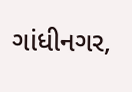ગાંધીનગર,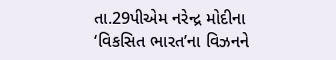તા.29પીએમ નરેન્દ્ર મોદીના ‘વિકસિત ભારત’ના વિઝનને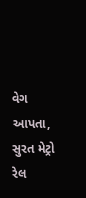વેગ આપતા, સુરત મેટ્રો રેલ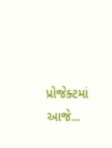પ્રોજેક્ટમાં આજે...